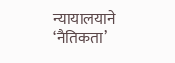न्यायालयाने ‘नैतिकता’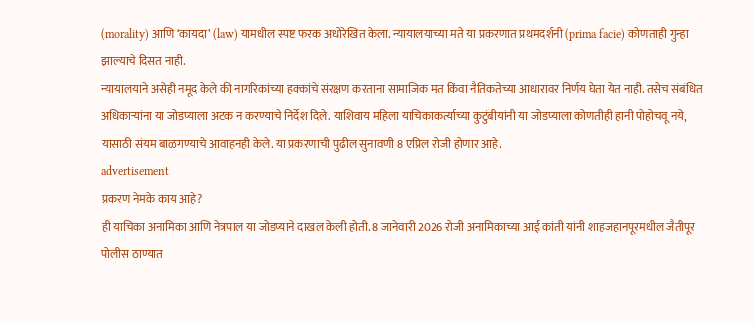(morality) आणि ‘कायदा’ (law) यामधील स्पष्ट फरक अधोरेखित केला. न्यायालयाच्या मते या प्रकरणात प्रथमदर्शनी (prima facie) कोणताही गुन्हा झाल्याचे दिसत नाही.
न्यायालयाने असेही नमूद केले की नागरिकांच्या हक्कांचे संरक्षण करताना सामाजिक मत किंवा नैतिकतेच्या आधारावर निर्णय घेता येत नाही. तसेच संबंधित अधिकाऱ्यांना या जोडप्याला अटक न करण्याचे निर्देश दिले. याशिवाय महिला याचिकाकर्त्याच्या कुटुंबीयांनी या जोडप्याला कोणतीही हानी पोहोचवू नये, यासाठी संयम बाळगण्याचे आवाहनही केले. या प्रकरणाची पुढील सुनावणी 8 एप्रिल रोजी होणार आहे.
advertisement
प्रकरण नेमके काय आहे?
ही याचिका अनामिका आणि नेत्रपाल या जोडप्याने दाखल केली होती. 8 जानेवारी 2026 रोजी अनामिकाच्या आई कांती यांनी शाहजहानपूरमधील जैतीपूर पोलीस ठाण्यात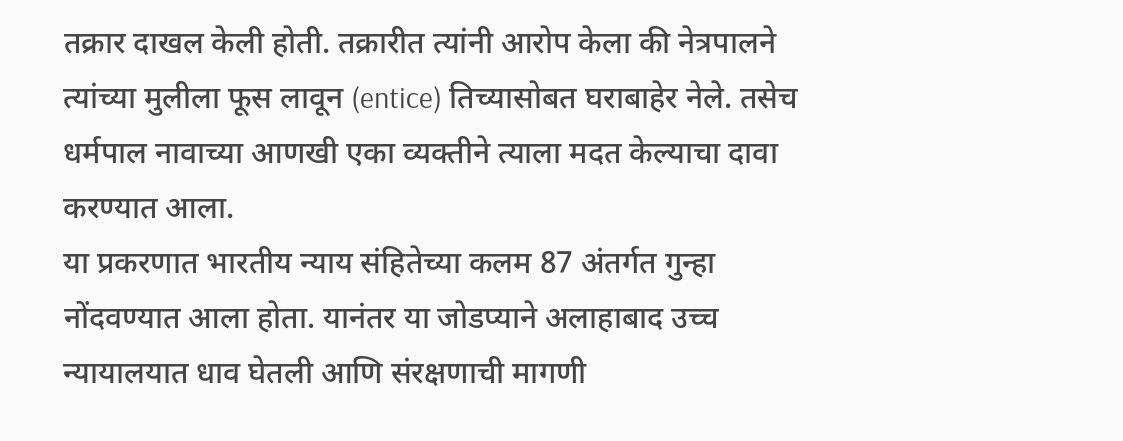तक्रार दाखल केली होती. तक्रारीत त्यांनी आरोप केला की नेत्रपालने त्यांच्या मुलीला फूस लावून (entice) तिच्यासोबत घराबाहेर नेले. तसेच धर्मपाल नावाच्या आणखी एका व्यक्तीने त्याला मदत केल्याचा दावा करण्यात आला.
या प्रकरणात भारतीय न्याय संहितेच्या कलम 87 अंतर्गत गुन्हा नोंदवण्यात आला होता. यानंतर या जोडप्याने अलाहाबाद उच्च न्यायालयात धाव घेतली आणि संरक्षणाची मागणी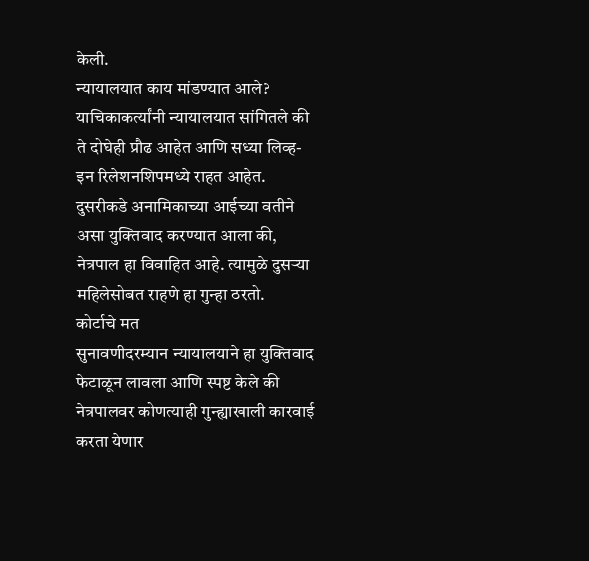केली.
न्यायालयात काय मांडण्यात आले?
याचिकाकर्त्यांनी न्यायालयात सांगितले की ते दोघेही प्रौढ आहेत आणि सध्या लिव्ह-इन रिलेशनशिपमध्ये राहत आहेत. दुसरीकडे अनामिकाच्या आईच्या वतीने असा युक्तिवाद करण्यात आला की, नेत्रपाल हा विवाहित आहे. त्यामुळे दुसऱ्या महिलेसोबत राहणे हा गुन्हा ठरतो.
कोर्टाचे मत
सुनावणीदरम्यान न्यायालयाने हा युक्तिवाद फेटाळून लावला आणि स्पष्ट केले की नेत्रपालवर कोणत्याही गुन्ह्याखाली कारवाई करता येणार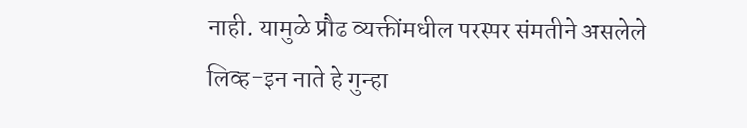नाही. यामुळे प्रौढ व्यक्तींमधील परस्पर संमतीने असलेले लिव्ह-इन नाते हे गुन्हा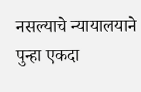नसल्याचे न्यायालयाने पुन्हा एकदा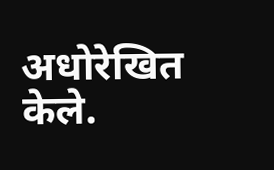अधोरेखित केले.